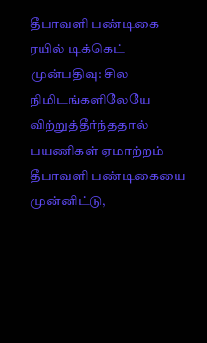தீபாவளி பண்டிகை ரயில் டிக்கெட் முன்பதிவு: சில நிமிடங்களிலேயே விற்றுத்தீர்ந்ததால் பயணிகள் ஏமாற்றம்
தீபாவளி பண்டிகையை முன்னிட்டு,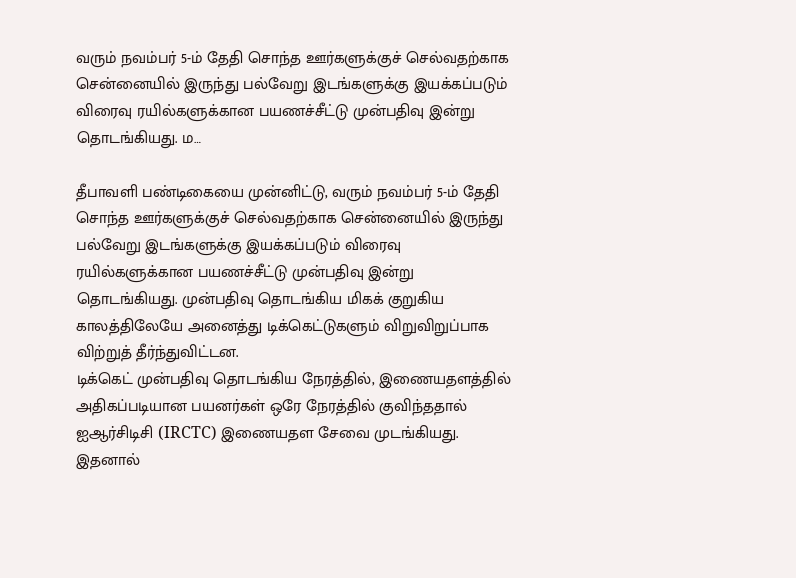வரும் நவம்பர் 5-ம் தேதி சொந்த ஊர்களுக்குச் செல்வதற்காக சென்னையில் இருந்து பல்வேறு இடங்களுக்கு இயக்கப்படும் விரைவு ரயில்களுக்கான பயணச்சீட்டு முன்பதிவு இன்று தொடங்கியது. ம…

தீபாவளி பண்டிகையை முன்னிட்டு, வரும் நவம்பர் 5-ம் தேதி சொந்த ஊர்களுக்குச் செல்வதற்காக சென்னையில் இருந்து பல்வேறு இடங்களுக்கு இயக்கப்படும் விரைவு ரயில்களுக்கான பயணச்சீட்டு முன்பதிவு இன்று தொடங்கியது. முன்பதிவு தொடங்கிய மிகக் குறுகிய காலத்திலேயே அனைத்து டிக்கெட்டுகளும் விறுவிறுப்பாக விற்றுத் தீர்ந்துவிட்டன.
டிக்கெட் முன்பதிவு தொடங்கிய நேரத்தில், இணையதளத்தில் அதிகப்படியான பயனர்கள் ஒரே நேரத்தில் குவிந்ததால் ஐஆர்சிடிசி (IRCTC) இணையதள சேவை முடங்கியது. இதனால்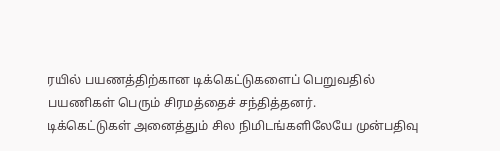ரயில் பயணத்திற்கான டிக்கெட்டுகளைப் பெறுவதில் பயணிகள் பெரும் சிரமத்தைச் சந்தித்தனர்.
டிக்கெட்டுகள் அனைத்தும் சில நிமிடங்களிலேயே முன்பதிவு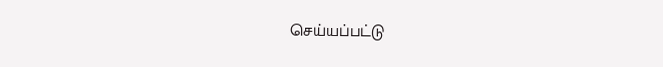செய்யப்பட்டு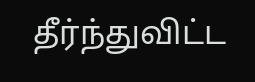தீர்ந்துவிட்ட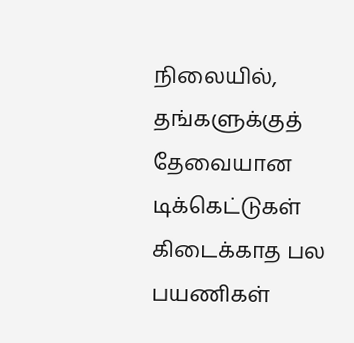நிலையில், தங்களுக்குத் தேவையான டிக்கெட்டுகள் கிடைக்காத பல பயணிகள்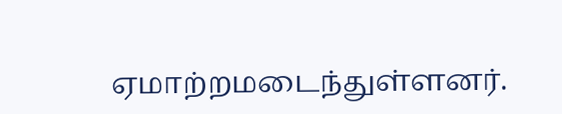ஏமாற்றமடைந்துள்ளனர்.